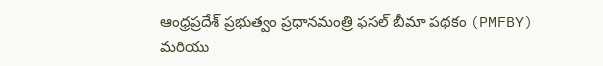ఆంధ్రప్రదేశ్ ప్రభుత్వం ప్రధానమంత్రి ఫసల్ బీమా పథకం (PMFBY) మరియు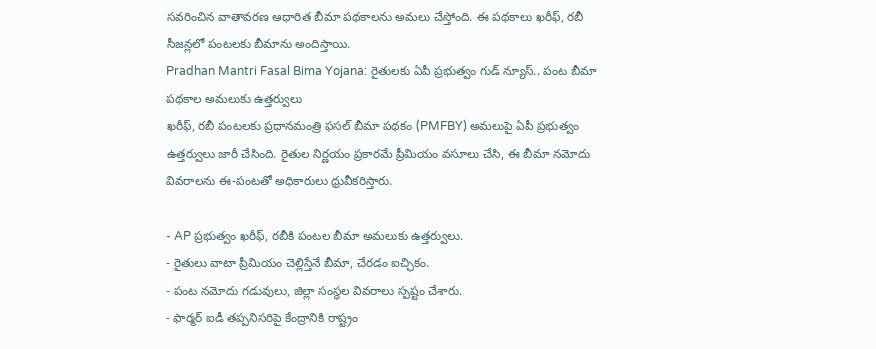సవరించిన వాతావరణ ఆధారిత బీమా పథకాలను అమలు చేస్తోంది. ఈ పథకాలు ఖరీఫ్, రబీ సీజన్లలో పంటలకు బీమాను అందిస్తాయి.
Pradhan Mantri Fasal Bima Yojana: రైతులకు ఏపీ ప్రభుత్వం గుడ్ న్యూస్.. పంట బీమా పథకాల అమలుకు ఉత్తర్వులు
ఖరీఫ్, రబీ పంటలకు ప్రధానమంత్రి ఫసల్ బీమా పథకం (PMFBY) అమలుపై ఏపీ ప్రభుత్వం ఉత్తర్వులు జారీ చేసింది. రైతుల నిర్ణయం ప్రకారమే ప్రీమియం వసూలు చేసి, ఈ బీమా నమోదు వివరాలను ఈ-పంటతో అధికారులు ధ్రువీకరిస్తారు.

- AP ప్రభుత్వం ఖరీఫ్, రబీకి పంటల బీమా అమలుకు ఉత్తర్వులు.
- రైతులు వాటా ప్రీమియం చెల్లిస్తేనే బీమా, చేరడం ఐచ్ఛికం.
- పంట నమోదు గడువులు, జిల్లా సంస్థల వివరాలు స్పష్టం చేశారు.
- ఫార్మర్ ఐడీ తప్పనిసరిపై కేంద్రానికి రాష్ట్రం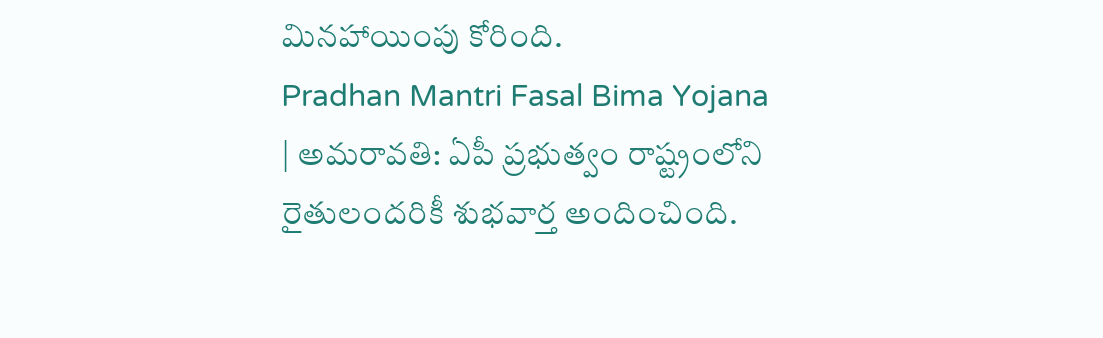మినహాయింపు కోరింది.
Pradhan Mantri Fasal Bima Yojana | అమరావతి: ఏపీ ప్రభుత్వం రాష్ట్రంలోని రైతులందరికీ శుభవార్త అందించింది.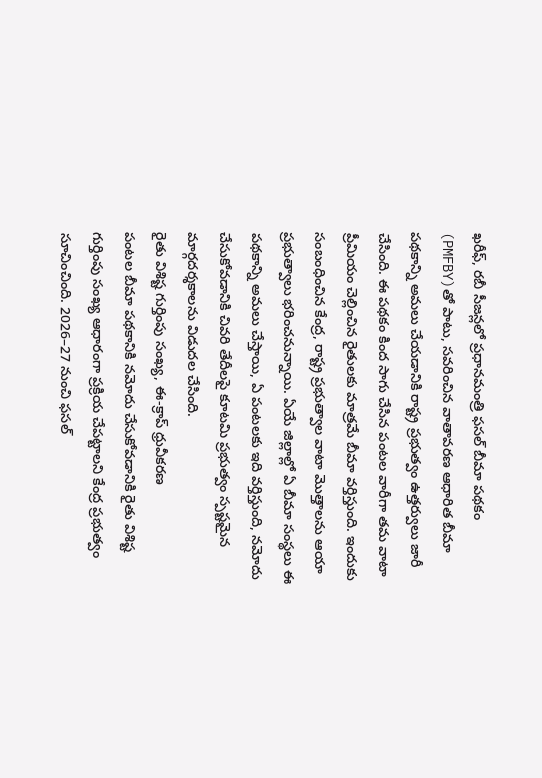ఖరీఫ్, రబీ సీజన్లలో ప్రధానమంత్రి ఫసల్ బీమా పథకం (PMFBY)తో పాటు, సవరించిన వాతావరణ ఆధారిత బీమా పథకాన్ని అమలు చేయడానికి రాష్ట్ర ప్రభుత్వం ఉత్తర్వులు జారీ చేసింది. ఈ పథకం కింద సాగు చేసిన పంటల వారీగా తమ వాటా ప్రీమియం చెల్లించిన రైతులకు మాత్రమే బీమా వర్తిస్తుంది. ఇందుకు సంబంధించిన కేంద్ర, రాష్ట్ర ప్రభుత్వాల వాటా మొత్తాలను ఆయా ప్రభుత్వాలు భరించనున్నాయి. ఏయే జిల్లాల్లో ఏ బీమా సంస్థలు ఈ పథకాన్ని అమలు చేస్తాయి, ఏ పంటలకు ఇది వర్తిస్తుంది, నమోదు చేసుకోవడానికి చివరి తేదీలపై కూటమి ప్రభుత్వం స్పష్టమైన మార్గదర్శకాలను విడుదల చేసింది.
రైతు విశిష్ట గుర్తింపు సంఖ్య, ఈ-క్రాప్ ధ్రువీకరణ
పంటల బీమా పథకానికి నమోదు చేసుకోవడానికి రైతు విశిష్ట గుర్తింపు సంఖ్య ఆధారంగా ప్రక్రియ చేపట్టాలని కేంద్ర ప్రభుత్వం సూచించింది. 2026–27 నుంచి ఫసల్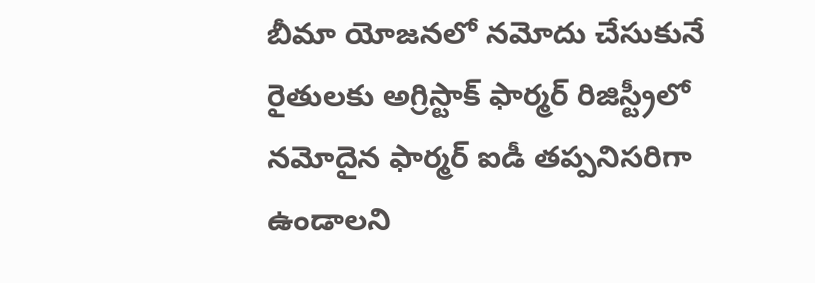బీమా యోజనలో నమోదు చేసుకునే రైతులకు అగ్రిస్టాక్ ఫార్మర్ రిజిస్ట్రీలో నమోదైన ఫార్మర్ ఐడీ తప్పనిసరిగా ఉండాలని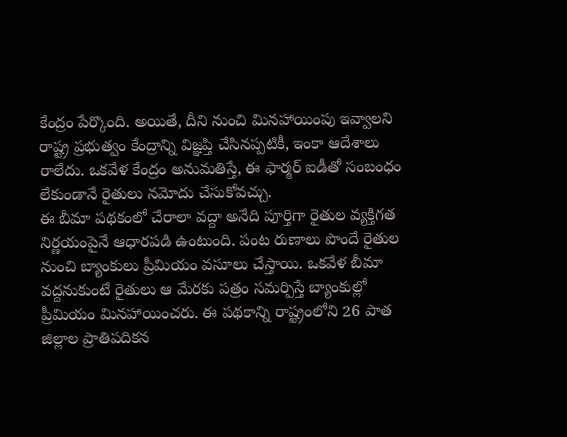కేంద్రం పేర్కొంది. అయితే, దీని నుంచి మినహాయింపు ఇవ్వాలని రాష్ట్ర ప్రభుత్వం కేంద్రాన్ని విజ్ఞప్తి చేసినప్పటికీ, ఇంకా ఆదేశాలు రాలేదు. ఒకవేళ కేంద్రం అనుమతిస్తే, ఈ ఫార్మర్ ఐడీతో సంబంధం లేకుండానే రైతులు నమోదు చేసుకోవచ్చు.
ఈ బీమా పథకంలో చేరాలా వద్దా అనేది పూర్తిగా రైతుల వ్యక్తిగత నిర్ణయంపైనే ఆధారపడి ఉంటుంది. పంట రుణాలు పొందే రైతుల నుంచి బ్యాంకులు ప్రీమియం వసూలు చేస్తాయి. ఒకవేళ బీమా వద్దనుకుంటే రైతులు ఆ మేరకు పత్రం సమర్పిస్తే బ్యాంకుల్లో ప్రీమియం మినహాయించరు. ఈ పథకాన్ని రాష్ట్రంలోని 26 పాత జిల్లాల ప్రాతిపదికన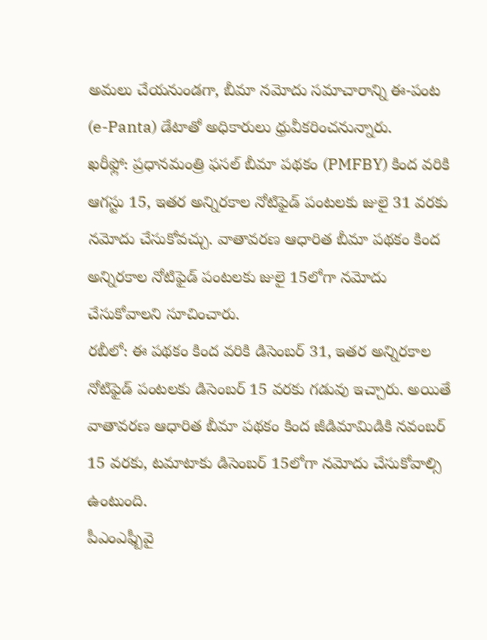అమలు చేయనుండగా, బీమా నమోదు సమాచారాన్ని ఈ-పంట (e-Panta) డేటాతో అధికారులు ధ్రువీకరించనున్నారు.
ఖరీఫ్లో: ప్రధానమంత్రి ఫసల్ బీమా పథకం (PMFBY) కింద వరికి ఆగస్టు 15, ఇతర అన్నిరకాల నోటిఫైడ్ పంటలకు జులై 31 వరకు నమోదు చేసుకోవచ్చు. వాతావరణ ఆధారిత బీమా పథకం కింద అన్నిరకాల నోటిఫైడ్ పంటలకు జులై 15లోగా నమోదు చేసుకోవాలని సూచించారు.
రబీలో: ఈ పథకం కింద వరికి డిసెంబర్ 31, ఇతర అన్నిరకాల నోటిఫైడ్ పంటలకు డిసెంబర్ 15 వరకు గడువు ఇచ్చారు. అయితే వాతావరణ ఆధారిత బీమా పథకం కింద జీడిమామిడికి నవంబర్ 15 వరకు, టమాటాకు డిసెంబర్ 15లోగా నమోదు చేసుకోవాల్సి ఉంటుంది.
పీఎంఎఫ్బీవై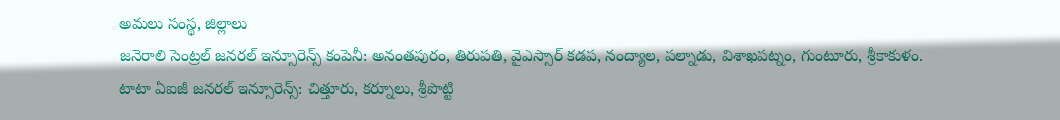అమలు సంస్థ, జిల్లాలు
జనెరాలి సెంట్రల్ జనరల్ ఇన్సూరెన్స్ కంపెనీ: అనంతపురం, తిరుపతి, వైఎస్సార్ కడప, నంద్యాల, పల్నాడు, విశాఖపట్నం, గుంటూరు, శ్రీకాకుళం.
టాటా ఏఐజీ జనరల్ ఇన్సూరెన్స్: చిత్తూరు, కర్నూలు, శ్రీపొట్టి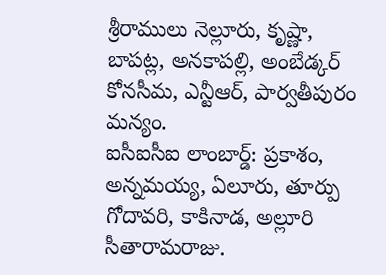శ్రీరాములు నెల్లూరు, కృష్ణా, బాపట్ల, అనకాపల్లి, అంబేడ్కర్ కోనసీమ, ఎన్టీఆర్, పార్వతీపురం మన్యం.
ఐసీఐసీఐ లాంబార్డ్: ప్రకాశం, అన్నమయ్య, ఏలూరు, తూర్పు గోదావరి, కాకినాడ, అల్లూరి సీతారామరాజు.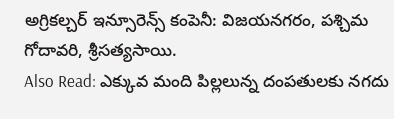అగ్రికల్చర్ ఇన్సూరెన్స్ కంపెనీ: విజయనగరం, పశ్చిమ గోదావరి, శ్రీసత్యసాయి.
Also Read: ఎక్కువ మంది పిల్లలున్న దంపతులకు నగదు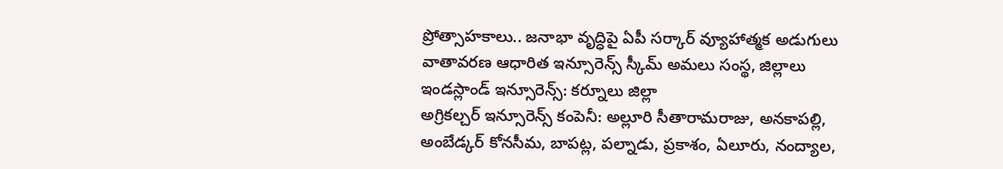ప్రోత్సాహకాలు.. జనాభా వృద్ధిపై ఏపీ సర్కార్ వ్యూహాత్మక అడుగులు
వాతావరణ ఆధారిత ఇన్సూరెన్స్ స్కీమ్ అమలు సంస్థ, జిల్లాలు
ఇండస్లాండ్ ఇన్సూరెన్స్: కర్నూలు జిల్లా
అగ్రికల్చర్ ఇన్సూరెన్స్ కంపెనీ: అల్లూరి సీతారామరాజు, అనకాపల్లి, అంబేడ్కర్ కోనసీమ, బాపట్ల, పల్నాడు, ప్రకాశం, ఏలూరు, నంద్యాల,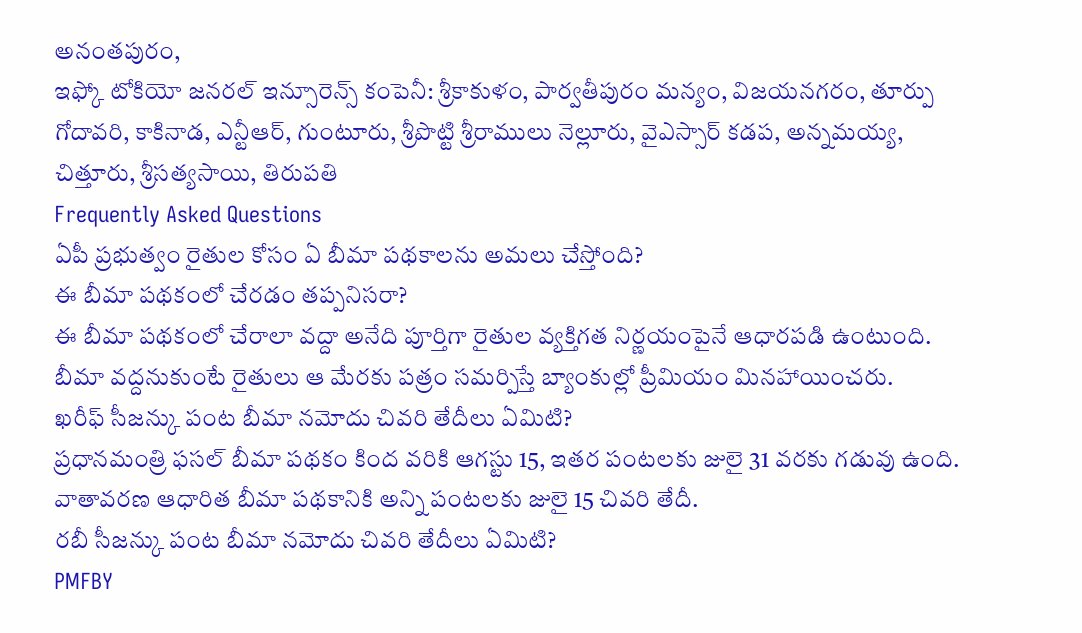అనంతపురం,
ఇఫ్కో టోకియో జనరల్ ఇన్సూరెన్స్ కంపెనీ: శ్రీకాకుళం, పార్వతీపురం మన్యం, విజయనగరం, తూర్పు గోదావరి, కాకినాడ, ఎన్టీఆర్, గుంటూరు, శ్రీపొట్టి శ్రీరాములు నెల్లూరు, వైఎస్సార్ కడప, అన్నమయ్య, చిత్తూరు, శ్రీసత్యసాయి, తిరుపతి
Frequently Asked Questions
ఏపీ ప్రభుత్వం రైతుల కోసం ఏ బీమా పథకాలను అమలు చేస్తోంది?
ఈ బీమా పథకంలో చేరడం తప్పనిసరా?
ఈ బీమా పథకంలో చేరాలా వద్దా అనేది పూర్తిగా రైతుల వ్యక్తిగత నిర్ణయంపైనే ఆధారపడి ఉంటుంది. బీమా వద్దనుకుంటే రైతులు ఆ మేరకు పత్రం సమర్పిస్తే బ్యాంకుల్లో ప్రీమియం మినహాయించరు.
ఖరీఫ్ సీజన్కు పంట బీమా నమోదు చివరి తేదీలు ఏమిటి?
ప్రధానమంత్రి ఫసల్ బీమా పథకం కింద వరికి ఆగస్టు 15, ఇతర పంటలకు జులై 31 వరకు గడువు ఉంది. వాతావరణ ఆధారిత బీమా పథకానికి అన్ని పంటలకు జులై 15 చివరి తేదీ.
రబీ సీజన్కు పంట బీమా నమోదు చివరి తేదీలు ఏమిటి?
PMFBY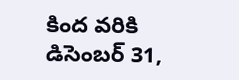కింద వరికి డిసెంబర్ 31,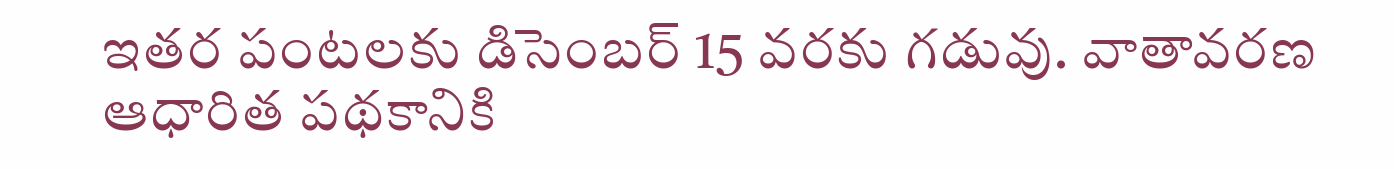ఇతర పంటలకు డిసెంబర్ 15 వరకు గడువు. వాతావరణ ఆధారిత పథకానికి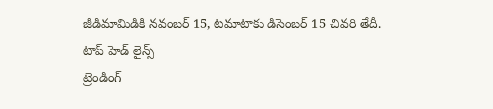జీడిమామిడికి నవంబర్ 15, టమాటాకు డిసెంబర్ 15 చివరి తేదీ.
టాప్ హెడ్ లైన్స్
ట్రెండింగ్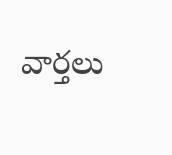వార్తలు